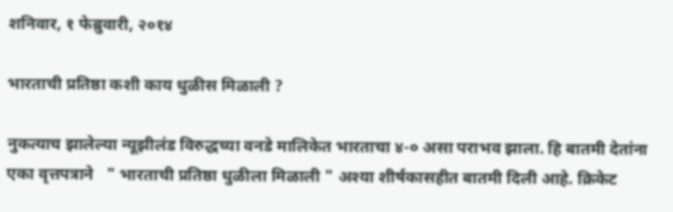शनिवार, १ फेब्रुवारी, २०१४

भारताची प्रतिष्ठा कशी काय धुळीस मिळाली ?

नुकत्याच झालेल्या न्यूझीलंड विरुद्धच्या वनडे मालिकेत भारताचा ४-० असा पराभव झाला. हि बातमी देतांना एका वृत्तपत्राने   " भारताची प्रतिष्ठा धुळीला मिळाली " अश्या शीर्षकासहीत बातमी दिली आहे. क्रिकेट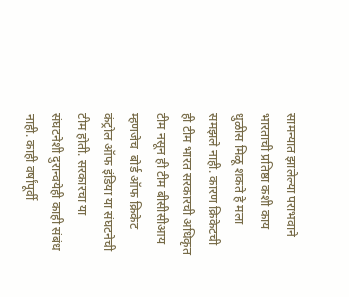सामन्यात झालेल्या पराभवाने भारताची प्रतिष्ठा कशी काय धुळीस मिळू शकते हे मला समझले नाही. कारण क्रिकेटची ही टीम भारत सरकारची अधिकृत टीम नसून ही टीम बीसीसीआय म्हणजेच  बोर्ड ऑफ क्रिकेट कंट्रोल ऑफ इंडिया या संघटनेची टीम होती. सरकारचा या संघटनेशी दुरान्वयेही काही संबंध नाही. काही वर्षांपूर्वी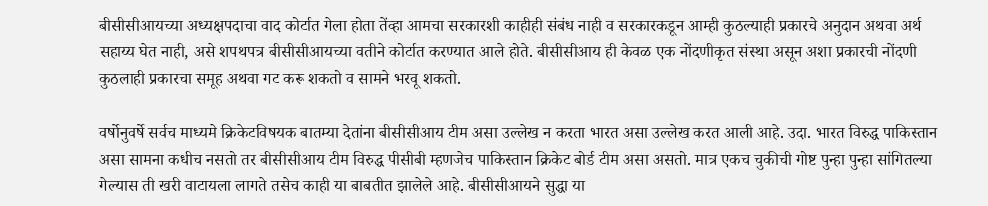बीसीसीआयच्या अध्यक्षपदाचा वाद कोर्टात गेला होता तेंव्हा आमचा सरकारशी काहीही संबंध नाही व सरकारकडून आम्ही कुठल्याही प्रकारचे अनुदान अथवा अर्थ सहाय्य घेत नाही, असे शपथपत्र बीसीसीआयच्या वतीने कोर्टात करण्यात आले होते. बीसीसीआय ही केवळ एक नोंदणीकृत संस्था असून अशा प्रकारची नोंदणी कुठलाही प्रकारचा समूह अथवा गट करू शकतो व सामने भरवू शकतो.

वर्षोनुवर्षे सर्वच माध्यमे क्रिकेटविषयक बातम्या देतांना बीसीसीआय टीम असा उल्लेख न करता भारत असा उल्लेख करत आली आहे. उदा. भारत विरुद्ध पाकिस्तान असा सामना कधीच नसतो तर बीसीसीआय टीम विरुद्ध पीसीबी म्हणजेच पाकिस्तान क्रिकेट बोर्ड टीम असा असतो. मात्र एकच चुकीची गोष्ट पुन्हा पुन्हा सांगितल्या गेल्यास ती खरी वाटायला लागते तसेच काही या बाबतीत झालेले आहे. बीसीसीआयने सुद्धा या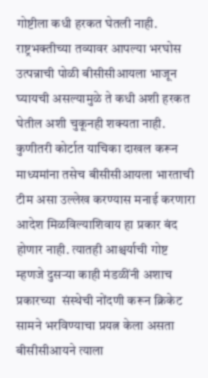गोष्टीला कधी हरकत घेतली नाही. राष्ट्रभक्तीच्या तव्यावर आपल्या भरघोस उत्पन्नाची पोळी बीसीसीआयला भाजून घ्यायची असल्यामुळे ते कधी अशी हरकत घेतील अशी चुकूनही शक्यता नाही. कुणीतरी कोर्टात याचिका दाखल करून माध्यमांना तसेच बीसीसीआयला भारताची टीम असा उल्लेख करण्यास मनाई करणारा आदेश मिळविल्याशिवाय हा प्रकार बंद होणार नाही. त्यातही आश्चर्याची गोष्ट म्हणजे दुसऱ्या काही मंडळींनी अशाच प्रकारच्या  संस्थेची नोंदणी करून क्रिकेट सामने भरविण्याचा प्रयत्न केला असता बीसीसीआयने त्याला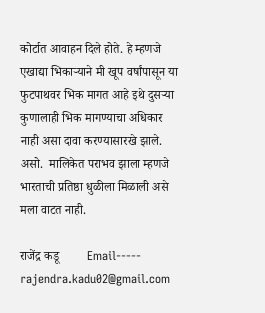कोर्टात आवाहन दिले होते. हे म्हणजे एखाद्या भिकाऱ्याने मी खूप वर्षांपासून या फुटपाथवर भिक मागत आहे इथे दुसऱ्या कुणालाही भिक मागण्याचा अधिकार नाही असा दावा करण्यासारखे झाले. असो.  मालिकेत पराभव झाला म्हणजे भारताची प्रतिष्ठा धुळीला मिळाली असे मला वाटत नाही.

राजेंद्र कडू         Email----- rajendra.kadu02@gmail.com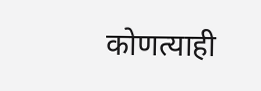कोणत्याही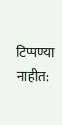टिप्पण्‍या नाहीत: